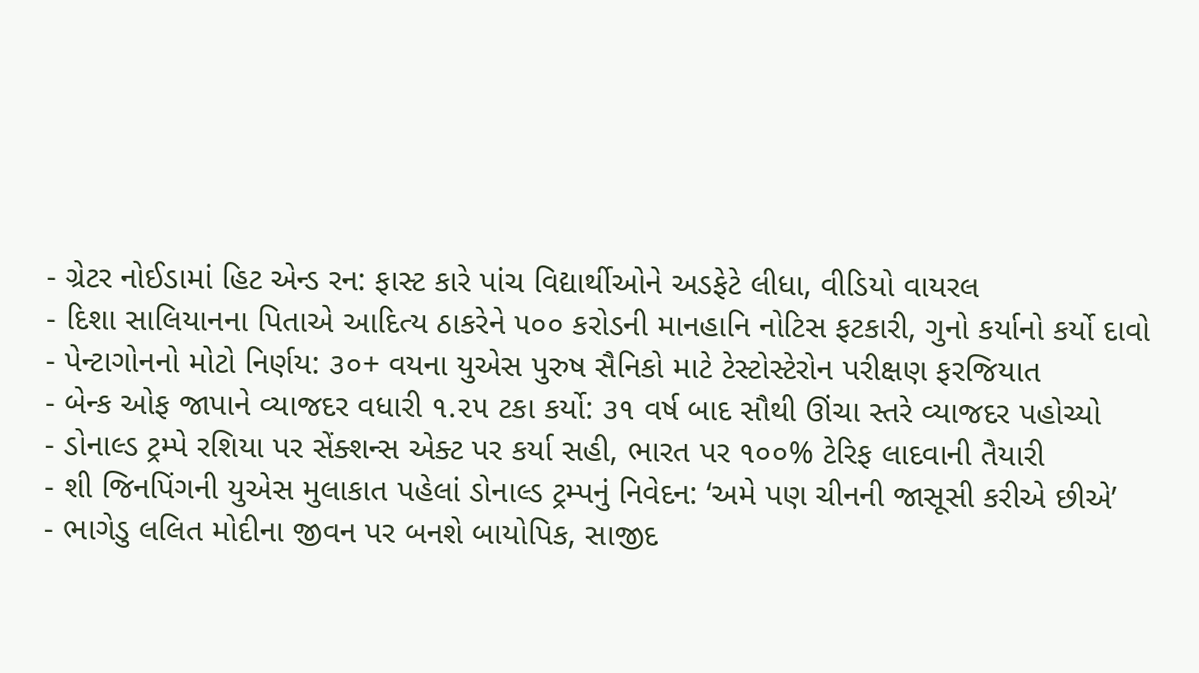- ગ્રેટર નોઈડામાં હિટ એન્ડ રન: ફાસ્ટ કારે પાંચ વિદ્યાર્થીઓને અડફેટે લીધા, વીડિયો વાયરલ
- દિશા સાલિયાનના પિતાએ આદિત્ય ઠાકરેને ૫૦૦ કરોડની માનહાનિ નોટિસ ફટકારી, ગુનો કર્યાનો કર્યો દાવો
- પેન્ટાગોનનો મોટો નિર્ણય: ૩૦+ વયના યુએસ પુરુષ સૈનિકો માટે ટેસ્ટોસ્ટેરોન પરીક્ષણ ફરજિયાત
- બેન્ક ઓફ જાપાને વ્યાજદર વધારી ૧.૨૫ ટકા કર્યો: ૩૧ વર્ષ બાદ સૌથી ઊંચા સ્તરે વ્યાજદર પહોચ્યો
- ડોનાલ્ડ ટ્રમ્પે રશિયા પર સેંક્શન્સ એક્ટ પર કર્યા સહી, ભારત પર ૧૦૦% ટેરિફ લાદવાની તૈયારી
- શી જિનપિંગની યુએસ મુલાકાત પહેલાં ડોનાલ્ડ ટ્રમ્પનું નિવેદન: ‘અમે પણ ચીનની જાસૂસી કરીએ છીએ’
- ભાગેડુ લલિત મોદીના જીવન પર બનશે બાયોપિક, સાજીદ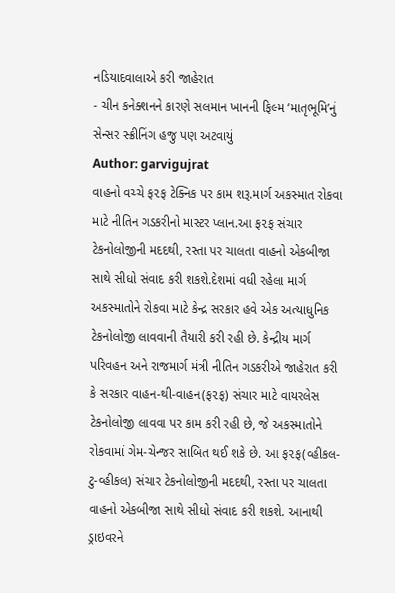નડિયાદવાલાએ કરી જાહેરાત
- ચીન કનેક્શનને કારણે સલમાન ખાનની ફિલ્મ ‘માતૃભૂમિ’નું સેન્સર સ્ક્રીનિંગ હજુ પણ અટવાયું
Author: garvigujrat
વાહનો વચ્ચે ફ૨ફ ટેક્નિક પર કામ શરૂ.માર્ગ અકસ્માત રોકવા માટે નીતિન ગડકરીનો માસ્ટર પ્લાન.આ ફ૨ફ સંચાર ટેકનોલોજીની મદદથી, રસ્તા પર ચાલતા વાહનો એકબીજા સાથે સીધો સંવાદ કરી શકશે.દેશમાં વધી રહેલા માર્ગ અકસ્માતોને રોકવા માટે કેન્દ્ર સરકાર હવે એક અત્યાધુનિક ટેકનોલોજી લાવવાની તૈયારી કરી રહી છે. કેન્દ્રીય માર્ગ પરિવહન અને રાજમાર્ગ મંત્રી નીતિન ગડકરીએ જાહેરાત કરી કે સરકાર વાહન-થી-વાહન(ફ૨ફ) સંચાર માટે વાયરલેસ ટેકનોલોજી લાવવા પર કામ કરી રહી છે, જે અકસ્માતોને રોકવામાં ગેમ-ચેન્જર સાબિત થઈ શકે છે. આ ફ૨ફ(વ્હીકલ-ટુ-વ્હીકલ) સંચાર ટેકનોલોજીની મદદથી, રસ્તા પર ચાલતા વાહનો એકબીજા સાથે સીધો સંવાદ કરી શકશે. આનાથી ડ્રાઇવરને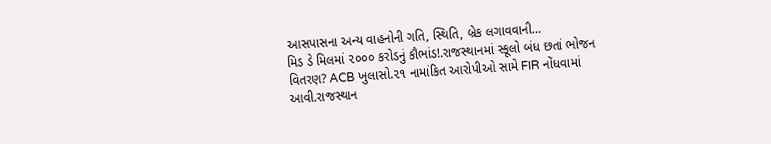આસપાસના અન્ય વાહનોની ગતિ, સ્થિતિ, બ્રેક લગાવવાની…
મિડ ડે મિલમાં ૨૦૦૦ કરોડનું કૌભાંડ!.રાજસ્થાનમાં સ્કૂલો બંધ છતાં ભોજન વિતરણ? ACB ખુલાસો.૨૧ નામાંકિત આરોપીઓ સામે FIR નોંધવામાં આવી.રાજસ્થાન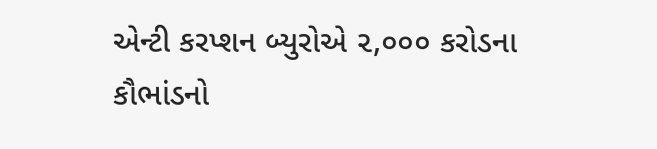એન્ટી કરપ્શન બ્યુરોએ ૨,૦૦૦ કરોડના કૌભાંડનો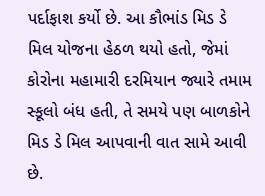પર્દાફાશ કર્યો છે. આ કૌભાંડ મિડ ડે મિલ યોજના હેઠળ થયો હતો, જેમાં કોરોના મહામારી દરમિયાન જ્યારે તમામ સ્કૂલો બંધ હતી, તે સમયે પણ બાળકોને મિડ ડે મિલ આપવાની વાત સામે આવી છે.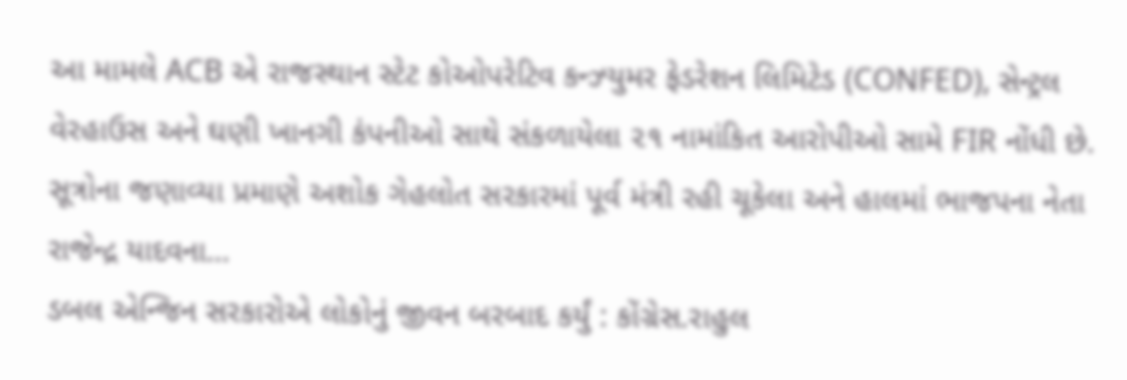આ મામલે ACB એ રાજસ્થાન સ્ટેટ કોઓપરેટિવ કન્ઝ્યુમર ફેડરેશન લિમિટેડ (CONFED), સેન્ટ્રલ વેરહાઉસ અને ઘણી ખાનગી કંપનીઓ સાથે સંકળાયેલા ૨૧ નામાંકિત આરોપીઓ સામે FIR નોંધી છે. સૂત્રોના જણાવ્યા પ્રમાણે અશોક ગેહલોત સરકારમાં પૂર્વ મંત્રી રહી ચૂકેલા અને હાલમાં ભાજપના નેતા રાજેન્દ્ર યાદવના…
ડબલ એન્જિન સરકારોએ લોકોનું જીવન બરબાદ કર્યું : કોંગ્રેસ.રાહુલ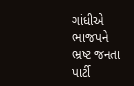ગાંધીએ ભાજપને ભ્રષ્ટ જનતા પાર્ટી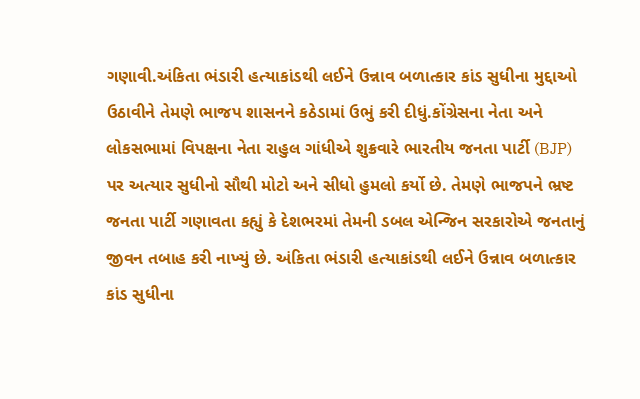ગણાવી.અંકિતા ભંડારી હત્યાકાંડથી લઈને ઉન્નાવ બળાત્કાર કાંડ સુધીના મુદ્દાઓ ઉઠાવીને તેમણે ભાજપ શાસનને કઠેડામાં ઉભું કરી દીધું.કોંગ્રેસના નેતા અને લોકસભામાં વિપક્ષના નેતા રાહુલ ગાંધીએ શુક્રવારે ભારતીય જનતા પાર્ટી (BJP) પર અત્યાર સુધીનો સૌથી મોટો અને સીધો હુમલો કર્યો છે. તેમણે ભાજપને ભ્રષ્ટ જનતા પાર્ટી ગણાવતા કહ્યું કે દેશભરમાં તેમની ડબલ એન્જિન સરકારોએ જનતાનું જીવન તબાહ કરી નાખ્યું છે. અંકિતા ભંડારી હત્યાકાંડથી લઈને ઉન્નાવ બળાત્કાર કાંડ સુધીના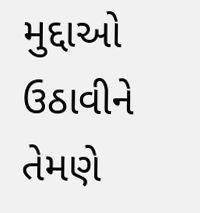મુદ્દાઓ ઉઠાવીને તેમણે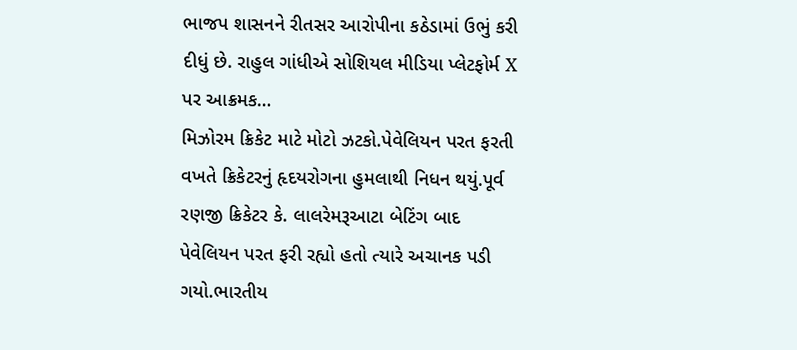ભાજપ શાસનને રીતસર આરોપીના કઠેડામાં ઉભું કરી દીધું છે. રાહુલ ગાંધીએ સોશિયલ મીડિયા પ્લેટફોર્મ X પર આક્રમક…
મિઝોરમ ક્રિકેટ માટે મોટો ઝટકો.પેવેલિયન પરત ફરતી વખતે ક્રિકેટરનું હૃદયરોગના હુમલાથી નિધન થયું.પૂર્વ રણજી ક્રિકેટર કે. લાલરેમરૂઆટા બેટિંગ બાદ પેવેલિયન પરત ફરી રહ્યો હતો ત્યારે અચાનક પડી ગયો.ભારતીય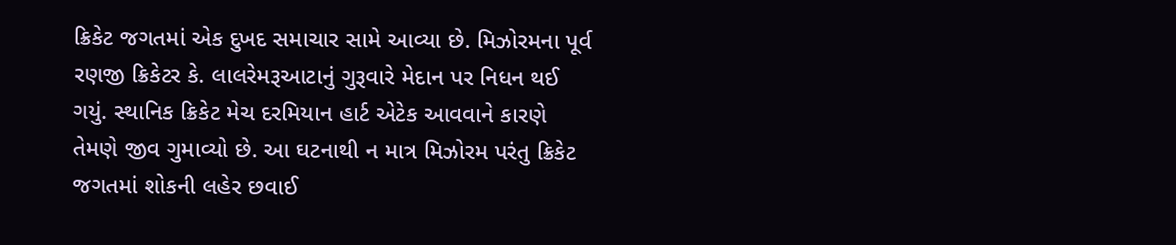ક્રિકેટ જગતમાં એક દુખદ સમાચાર સામે આવ્યા છે. મિઝોરમના પૂર્વ રણજી ક્રિકેટર કે. લાલરેમરૂઆટાનું ગુરૂવારે મેદાન પર નિધન થઈ ગયું. સ્થાનિક ક્રિકેટ મેચ દરમિયાન હાર્ટ એટેક આવવાને કારણે તેમણે જીવ ગુમાવ્યો છે. આ ઘટનાથી ન માત્ર મિઝોરમ પરંતુ ક્રિકેટ જગતમાં શોકની લહેર છવાઈ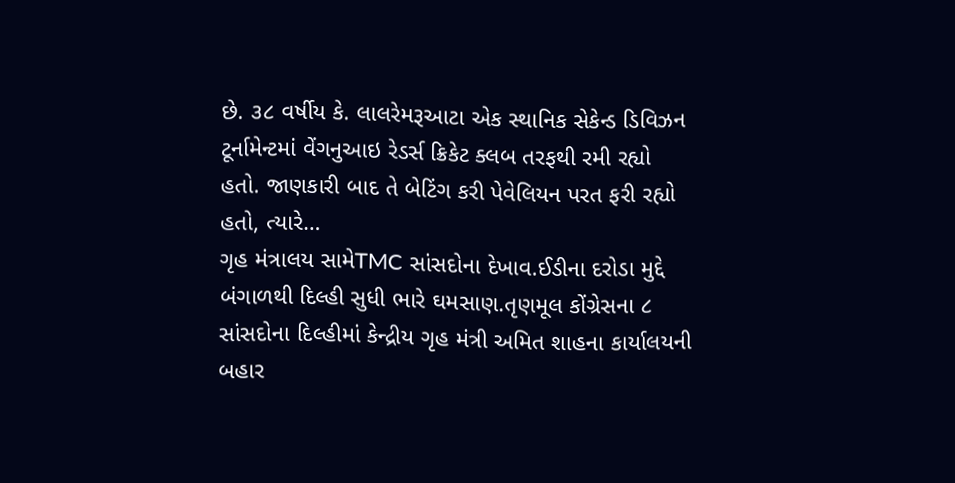છે. ૩૮ વર્ષીય કે. લાલરેમરૂઆટા એક સ્થાનિક સેકેન્ડ ડિવિઝન ટૂર્નામેન્ટમાં વેંગનુઆઇ રેડર્સ ક્રિકેટ ક્લબ તરફથી રમી રહ્યો હતો. જાણકારી બાદ તે બેટિંગ કરી પેવેલિયન પરત ફરી રહ્યો હતો, ત્યારે…
ગૃહ મંત્રાલય સામેTMC સાંસદોના દેખાવ.ઈડીના દરોડા મુદ્દે બંગાળથી દિલ્હી સુધી ભારે ઘમસાણ.તૃણમૂલ કોંગ્રેસના ૮ સાંસદોના દિલ્હીમાં કેન્દ્રીય ગૃહ મંત્રી અમિત શાહના કાર્યાલયની બહાર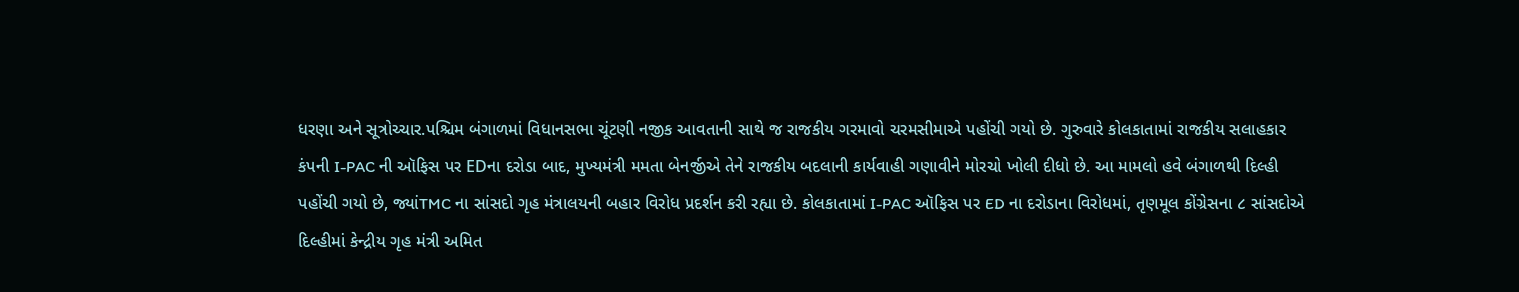ધરણા અને સૂત્રોચ્ચાર.પશ્ચિમ બંગાળમાં વિધાનસભા ચૂંટણી નજીક આવતાની સાથે જ રાજકીય ગરમાવો ચરમસીમાએ પહોંચી ગયો છે. ગુરુવારે કોલકાતામાં રાજકીય સલાહકાર કંપની I-PAC ની ઑફિસ પર EDના દરોડા બાદ, મુખ્યમંત્રી મમતા બેનર્જીએ તેને રાજકીય બદલાની કાર્યવાહી ગણાવીને મોરચો ખોલી દીધો છે. આ મામલો હવે બંગાળથી દિલ્હી પહોંચી ગયો છે, જ્યાંTMC ના સાંસદો ગૃહ મંત્રાલયની બહાર વિરોધ પ્રદર્શન કરી રહ્યા છે. કોલકાતામાં I-PAC ઑફિસ પર ED ના દરોડાના વિરોધમાં, તૃણમૂલ કોંગ્રેસના ૮ સાંસદોએ દિલ્હીમાં કેન્દ્રીય ગૃહ મંત્રી અમિત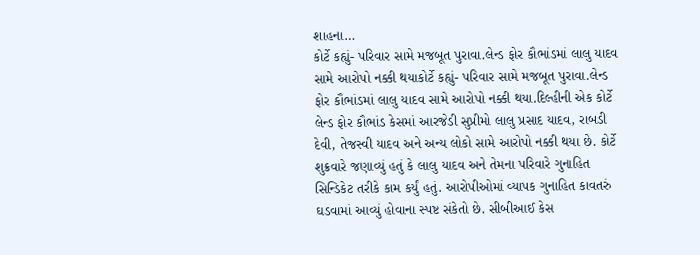શાહના…
કોર્ટે કહ્યું- પરિવાર સામે મજબૂત પુરાવા.લેન્ડ ફોર કૌભાંડમાં લાલુ યાદવ સામે આરોપો નક્કી થયાકોર્ટે કહ્યું- પરિવાર સામે મજબૂત પુરાવા.લેન્ડ ફોર કૌભાંડમાં લાલુ યાદવ સામે આરોપો નક્કી થયા.દિલ્હીની એક કોર્ટે લેન્ડ ફોર કૌભાંડ કેસમાં આરજેડી સુપ્રીમો લાલુ પ્રસાદ યાદવ, રાબડી દેવી, તેજસ્વી યાદવ અને અન્ય લોકો સામે આરોપો નક્કી થયા છે. કોર્ટે શુક્રવારે જણાવ્યું હતું કે લાલુ યાદવ અને તેમના પરિવારે ગુનાહિત સિન્ડિકેટ તરીકે કામ કર્યું હતું. આરોપીઓમાં વ્યાપક ગુનાહિત કાવતરું ઘડવામાં આવ્યું હોવાના સ્પષ્ટ સંકેતો છે. સીબીઆઈ કેસ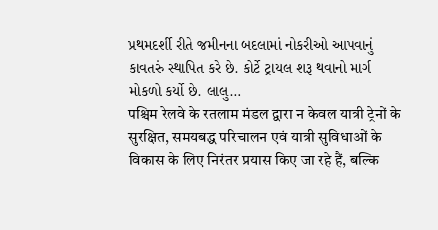પ્રથમદર્શી રીતે જમીનના બદલામાં નોકરીઓ આપવાનું કાવતરું સ્થાપિત કરે છે. કોર્ટે ટ્રાયલ શરૂ થવાનો માર્ગ મોકળો કર્યો છે. લાલુ…
पश्चिम रेलवे के रतलाम मंडल द्वारा न केवल यात्री ट्रेनों के सुरक्षित, समयबद्ध परिचालन एवं यात्री सुविधाओं के विकास के लिए निरंतर प्रयास किए जा रहे हैं, बल्कि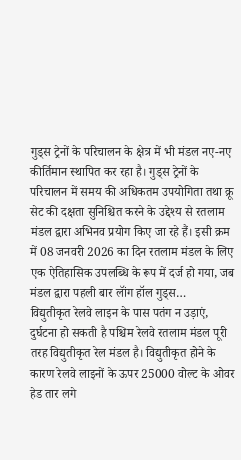गुड्स ट्रेनों के परिचालन के क्षेत्र में भी मंडल नए-नए कीर्तिमान स्थापित कर रहा है। गुड्स ट्रेनों के परिचालन में समय की अधिकतम उपयोगिता तथा क्रू सेट की दक्षता सुनिश्चित करने के उद्देश्य से रतलाम मंडल द्वारा अभिनव प्रयोग किए जा रहे हैं। इसी क्रम में 08 जनवरी 2026 का दिन रतलाम मंडल के लिए एक ऐतिहासिक उपलब्धि के रूप में दर्ज हो गया, जब मंडल द्वारा पहली बार लॉंग हॉल गुड्स…
विद्युतीकृत रेलवे लाइन के पास पतंग न उड़ाएं, दुर्घटना हो सकती है पश्चिम रेलवे रतलाम मंडल पूरी तरह विद्युतीकृत रेल मंडल है। विद्युतीकृत होने के कारण रेलवे लाइनों के ऊपर 25000 वोल्ट के ओवर हेड तार लगे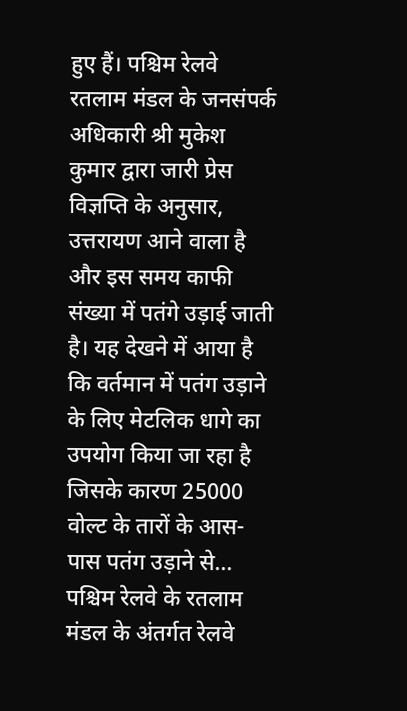हुए हैं। पश्चिम रेलवे रतलाम मंडल के जनसंपर्क अधिकारी श्री मुकेश कुमार द्वारा जारी प्रेस विज्ञप्ति के अनुसार, उत्तरायण आने वाला है और इस समय काफी संख्या में पतंगे उड़ाई जाती है। यह देखने में आया है कि वर्तमान में पतंग उड़ाने के लिए मेटलिक धागे का उपयोग किया जा रहा है जिसके कारण 25000 वोल्ट के तारों के आस-पास पतंग उड़ाने से…
पश्चिम रेलवे के रतलाम मंडल के अंतर्गत रेलवे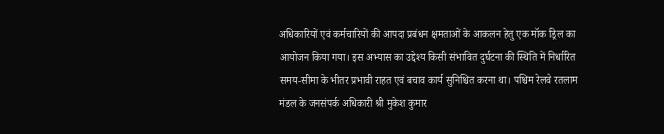अधिकारियों एवं कर्मचारियों की आपदा प्रबंधन क्षमताओं के आकलन हेतु एक मॉक ड्रिल का आयोजन किया गया। इस अभ्यास का उद्देश्य किसी संभावित दुर्घटना की स्थिति में निर्धारित समय-सीमा के भीतर प्रभावी राहत एवं बचाव कार्य सुनिश्चित करना था। पश्चिम रेलवे रतलाम मंडल के जनसंपर्क अधिकारी श्री मुकेश कुमार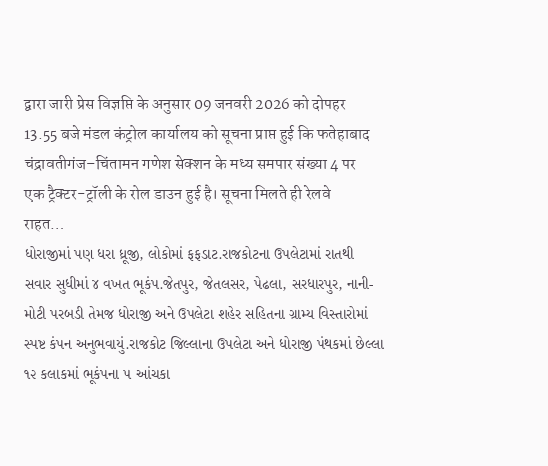द्वारा जारी प्रेस विज्ञप्ति के अनुसार 09 जनवरी 2026 को दोपहर 13.55 बजे मंडल कंट्रोल कार्यालय को सूचना प्राप्त हुई कि फतेहाबाद चंद्रावतीगंज–चिंतामन गणेश सेक्शन के मध्य समपार संख्या 4 पर एक ट्रैक्टर-ट्रॉली के रोल डाउन हुई है। सूचना मिलते ही रेलवे राहत…
ધોરાજીમાં પણ ધરા ધ્રૂજી, લોકોમાં ફફડાટ.રાજકોટના ઉપલેટામાં રાતથી સવાર સુધીમાં ૪ વખત ભૂકંપ.જેતપુર, જેતલસર, પેઢલા, સરધારપુર, નાની-મોટી પરબડી તેમજ ધોરાજી અને ઉપલેટા શહેર સહિતના ગ્રામ્ય વિસ્તારોમાં સ્પષ્ટ કંપન અનુભવાયું.રાજકોટ જિલ્લાના ઉપલેટા અને ધોરાજી પંથકમાં છેલ્લા ૧૨ કલાકમાં ભૂકંપના ૫ આંચકા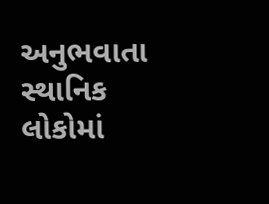અનુભવાતા સ્થાનિક લોકોમાં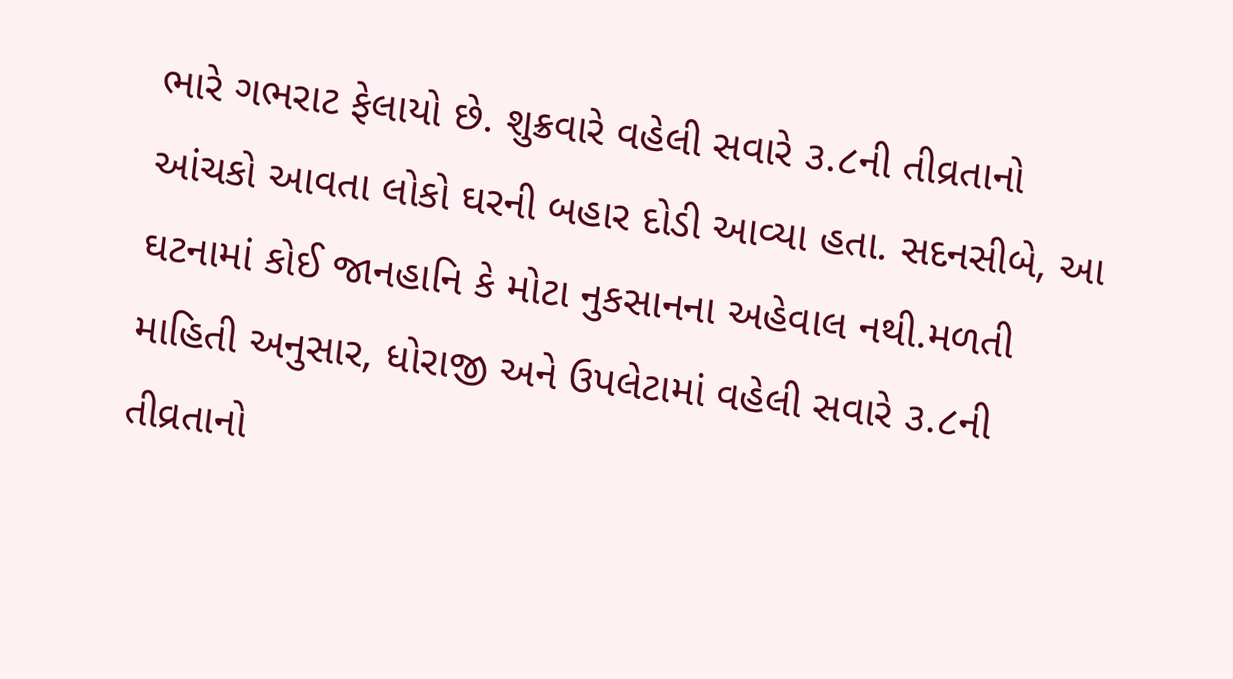ભારે ગભરાટ ફેલાયો છે. શુક્રવારે વહેલી સવારે ૩.૮ની તીવ્રતાનો આંચકો આવતા લોકો ઘરની બહાર દોડી આવ્યા હતા. સદનસીબે, આ ઘટનામાં કોઈ જાનહાનિ કે મોટા નુકસાનના અહેવાલ નથી.મળતી માહિતી અનુસાર, ધોરાજી અને ઉપલેટામાં વહેલી સવારે ૩.૮ની તીવ્રતાનો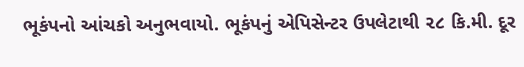ભૂકંપનો આંચકો અનુભવાયો. ભૂકંપનું એપિસેન્ટર ઉપલેટાથી ૨૮ કિ.મી. દૂર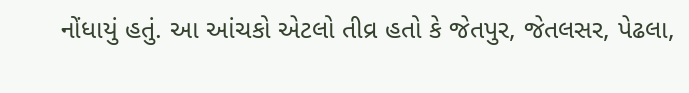નોંધાયું હતું. આ આંચકો એટલો તીવ્ર હતો કે જેતપુર, જેતલસર, પેઢલા,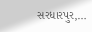સરધારપુર,…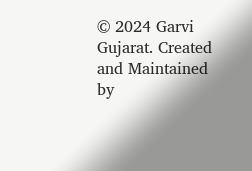© 2024 Garvi Gujarat. Created and Maintained by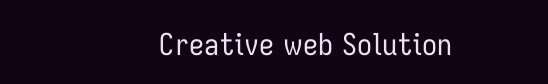Creative web Solution